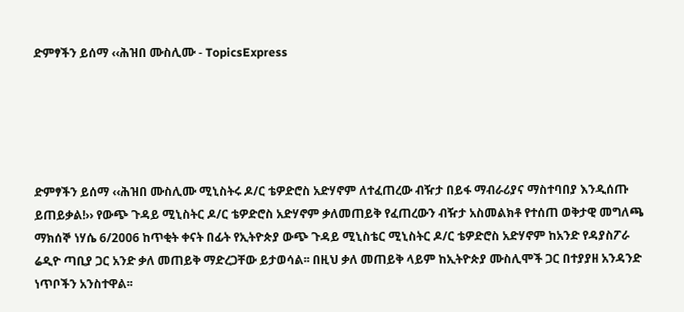ድምፃችን ይሰማ ‹‹ሕዝበ ሙስሊሙ - TopicsExpress





ድምፃችን ይሰማ ‹‹ሕዝበ ሙስሊሙ ሚኒስትሩ ዶ/ር ቴዎድሮስ አድሃኖም ለተፈጠረው ብዥታ በይፋ ማብራሪያና ማስተባበያ እንዲሰጡ ይጠይቃል!›› የውጭ ጉዳይ ሚኒስትር ዶ/ር ቴዎድሮስ አድሃኖም ቃለመጠይቅ የፈጠረውን ብዥታ አስመልክቶ የተሰጠ ወቅታዊ መግለጫ ማክሰኞ ነሃሴ 6/2006 ከጥቂት ቀናት በፊት የኢትዮጵያ ውጭ ጉዳይ ሚኒስቴር ሚኒስትር ዶ/ር ቴዎድሮስ አድሃኖም ከአንድ የዳያስፖራ ሬዲዮ ጣቢያ ጋር አንድ ቃለ መጠይቅ ማድረጋቸው ይታወሳል፡፡ በዚህ ቃለ መጠይቅ ላይም ከኢትዮጵያ ሙስሊሞች ጋር በተያያዘ አንዳንድ ነጥቦችን አንስተዋል፡፡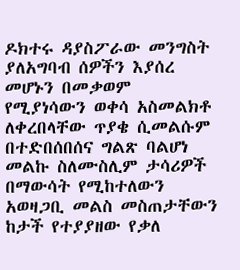ዶክተሩ ዳያስፖራው መንግስት ያለአግባብ ሰዎችን እያሰረ መሆኑን በመቃወም የሚያነሳውን ወቀሳ አስመልክቶ ለቀረበላቸው ጥያቄ ሲመልሱም በተድበሰበሰና ግልጽ ባልሆነ መልኩ ስለሙስሊም ታሳሪዎች በማውሳት የሚከተለውን አወዛጋቢ መልስ መስጠታቸውን ከታች የተያያዘው የቃለ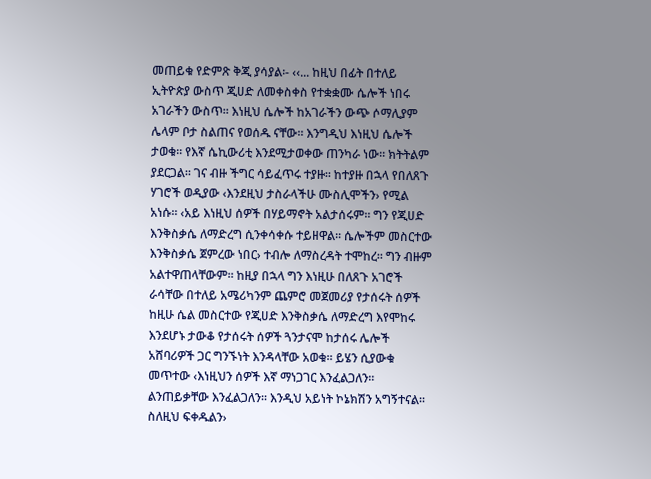መጠይቁ የድምጽ ቅጂ ያሳያል፡- ‹‹... ከዚህ በፊት በተለይ ኢትዮጵያ ውስጥ ጂሀድ ለመቀስቀስ የተቋቋሙ ሴሎች ነበሩ አገራችን ውስጥ፡፡ እነዚህ ሴሎች ከአገራችን ውጭ ሶማሊያም ሌላም ቦታ ስልጠና የወሰዱ ናቸው፡፡ እንግዲህ እነዚህ ሴሎች ታወቁ፡፡ የእኛ ሴኪውሪቲ እንደሚታወቀው ጠንካራ ነው፡፡ ክትትልም ያደርጋል፡፡ ገና ብዙ ችግር ሳይፈጥሩ ተያዙ፡፡ ከተያዙ በኋላ የበለጸጉ ሃገሮች ወዲያው ‹እንደዚህ ታስራላችሁ ሙስሊሞችን› የሚል አነሱ፡፡ ‹አይ እነዚህ ሰዎች በሃይማኖት አልታሰሩም፡፡ ግን የጂሀድ እንቅስቃሴ ለማድረግ ሲንቀሳቀሱ ተይዘዋል፡፡ ሴሎችም መስርተው እንቅስቃሴ ጀምረው ነበር› ተብሎ ለማስረዳት ተሞከረ፡፡ ግን ብዙም አልተዋጠላቸውም፡፡ ከዚያ በኋላ ግን እነዚሁ በለጸጉ አገሮች ራሳቸው በተለይ አሜሪካንም ጨምሮ መጀመሪያ የታሰሩት ሰዎች ከዚሁ ሴል መስርተው የጂሀድ እንቅስቃሴ ለማድረግ እየሞከሩ እንደሆኑ ታውቆ የታሰሩት ሰዎች ጓንታናሞ ከታሰሩ ሌሎች አሸባሪዎች ጋር ግንኙነት እንዳላቸው አወቁ፡፡ ይሄን ሲያውቁ መጥተው ‹እነዚህን ሰዎች እኛ ማነጋገር እንፈልጋለን፡፡ ልንጠይቃቸው እንፈልጋለን፡፡ እንዲህ አይነት ኮኔክሽን አግኝተናል፡፡ ስለዚህ ፍቀዱልን›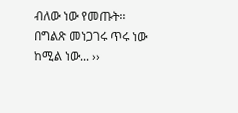ብለው ነው የመጡት፡፡ በግልጽ መነጋገሩ ጥሩ ነው ከሚል ነው... ››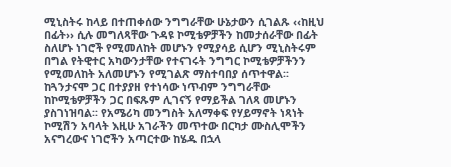ሚኒስትሩ ከላይ በተጠቀሰው ንግግራቸው ሁኔታውን ሲገልጹ ‹‹ከዚህ በፊት›› ሲሉ መግለጻቸው ጉዳዩ ኮሚቴዎቻችን ከመታሰራቸው በፊት ስለሆኑ ነገሮች የሚመለከት መሆኑን የሚያሳይ ሲሆን ሚኒስትሩም በግል የትዊተር አካውንታቸው የተናገሩት ንግግር ኮሚቴዎቻችንን የሚመለከት አለመሆኑን የሚገልጽ ማስተባበያ ሰጥተዋል፡፡ ከጓንታናሞ ጋር በተያያዘ የተነሳው ነጥብም ንግግራቸው ከኮሚቴዎቻችን ጋር በፍጹም ሊገናኝ የማይችል ገለጻ መሆኑን ያስገነዝባል፡፡ የአሜሪካ መንግስት አለማቀፍ የሃይማኖት ነጻነት ኮሚሽን አባላት እዚሁ አገራችን መጥተው በርካታ ሙስሊሞችን አናግረውና ነገሮችን አጣርተው ከሄዱ በኋላ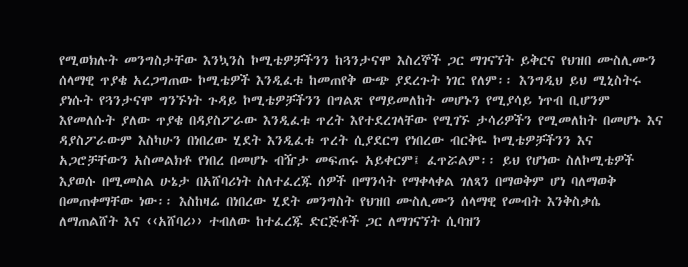የሚወክሉት መንግስታቸው እንኳንስ ኮሚቴዎቻችንን ከጓንታናሞ እስረኞች ጋር ማገናኘት ይቅርና የህዝበ ሙስሊሙን ሰላማዊ ጥያቄ አረጋግጠው ኮሚቴዎች እንዲፈቱ ከመጠየቅ ውጭ ያደረጉት ነገር የለም፡፡ እንግዲህ ይህ ሚኒስትሩ ያነሱት የጓንታናሞ ግንኙነት ጉዳይ ኮሚቴዎቻችንን በግልጽ የማይመለከት መሆኑን የሚያሳይ ነጥብ ቢሆንም እየመለሱት ያለው ጥያቄ በዳያስፖራው እንዲፈቱ ጥረት እየተደረገላቸው የሚገኙ ታሳሪዎችን የሚመለከት በመሆኑ እና ዳያስፖራውም እስካሁን በነበረው ሂደት እንዲፈቱ ጥረት ሲያደርግ የነበረው ብርቅዬ ኮሚቴዎቻችንን እና አጋሮቻቸውን አስመልክቶ የነበረ በመሆኑ ብዥታ መፍጠሩ አይቀርም፤ ፈጥሯልም፡፡ ይህ የሆነው ስለኮሚቴዎች እያወሱ በሚመስል ሁኔታ በአሸባሪነት ስለተፈረጁ ሰዎች በማንሳት የማቀላቀል ገለጻን በማወቅም ሆነ ባለማወቅ በመጠቀማቸው ነው፡፡ እስከዛሬ በነበረው ሂደት መንግስት የህዝበ ሙስሊሙን ሰላማዊ የመብት እንቅስቃሴ ለማጠልሸት እና ‹‹አሸባሪ›› ተብለው ከተፈረጁ ድርጅቶች ጋር ለማገናኘት ሲባዝን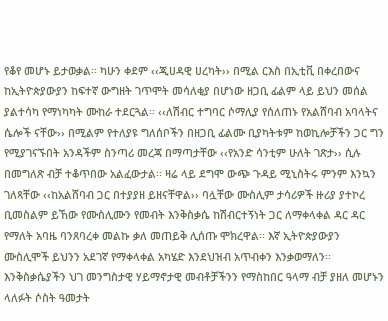የቆየ መሆኑ ይታወቃል፡፡ ካሁን ቀደም ‹‹ጂሀዳዊ ሀረካት›› በሚል ርእስ በኢቲቪ በቀረበውና ከኢትዮጵያውያን ከፍተኛ ውግዘት ገጥሞት መሳለቂያ በሆነው ዘጋቢ ፊልም ላይ ይህን መሰል ያልተሳካ የማነካካት ሙከራ ተደርጓል፡፡ ‹‹ለሽብር ተግባር ሶማሊያ የሰለጠኑ የአልሸባብ አባላትና ሴሎች ናቸው›› በሚልም የተለያዩ ግለሰቦችን በዘጋቢ ፊልሙ ቢያካትቱም ከወኪሎቻችን ጋር ግን የሚያገናኙበት አንዳችም ስንጣሪ መረጃ በማጣታቸው ‹‹የአንድ ሳንቲም ሁለት ገጽታ›› ሲሉ በመግለጽ ብቻ ተቆጥበው አልፈውታል፡፡ ዛሬ ላይ ደግሞ ውጭ ጉዳይ ሚኒስትሩ ምንም እንኳን ገለጻቸው ‹‹ከአልሸባብ ጋር በተያያዘ ይዘናቸዋል›› ባሏቸው ሙስሊም ታሳሪዎች ዙሪያ ያተኮረ ቢመስልም ይኸው የሙስሊሙን የመብት እንቅስቃሴ ከሽብርተኝነት ጋር ለማቀላቀል ዳር ዳር የማለት አባዜ ባንጸባረቀ መልኩ ቃለ መጠይቅ ሊሰጡ ሞክረዋል፡፡ እኛ ኢትዮጵያውያን ሙስሊሞች ይህንን አደገኛ የማቀላቀል አካሄድ እንደህዝብ አጥብቀን እንቃወማለን፡፡ እንቅስቃሴያችን ህገ መንግስታዊ ሃይማኖታዊ መብቶቻችንን የማስከበር ዓላማ ብቻ ያዘለ መሆኑን ላለፉት ሶስት ዓመታት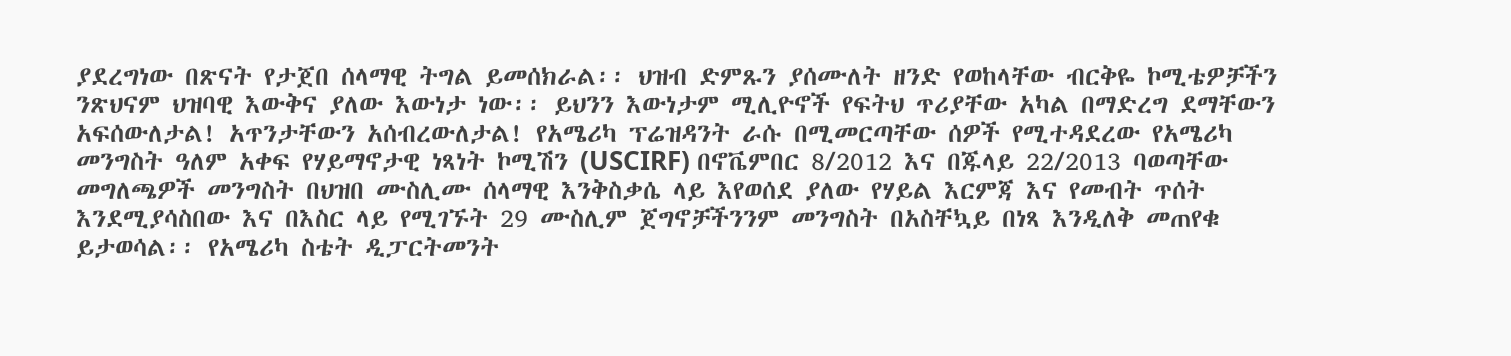ያደረግነው በጽናት የታጀበ ሰላማዊ ትግል ይመሰክራል፡፡ ህዝብ ድምጹን ያሰሙለት ዘንድ የወከላቸው ብርቅዬ ኮሚቴዎቻችን ንጽህናም ህዝባዊ እውቅና ያለው እውነታ ነው፡፡ ይህንን እውነታም ሚሊዮኖች የፍትህ ጥሪያቸው አካል በማድረግ ደማቸውን አፍሰውለታል! አጥንታቸውን አሰብረውለታል! የአሜሪካ ፕሬዝዳንት ራሱ በሚመርጣቸው ሰዎች የሚተዳደረው የአሜሪካ መንግስት ዓለም አቀፍ የሃይማኖታዊ ነጻነት ኮሚሽን (USCIRF) በኖቬምበር 8/2012 እና በጁላይ 22/2013 ባወጣቸው መግለጫዎች መንግስት በህዝበ ሙስሊሙ ሰላማዊ እንቅስቃሴ ላይ እየወሰደ ያለው የሃይል እርምጃ እና የመብት ጥሰት እንደሚያሳስበው እና በእስር ላይ የሚገኙት 29 ሙስሊም ጀግኖቻችንንም መንግስት በአስቸኳይ በነጻ እንዲለቅ መጠየቁ ይታወሳል፡፡ የአሜሪካ ስቴት ዲፓርትመንት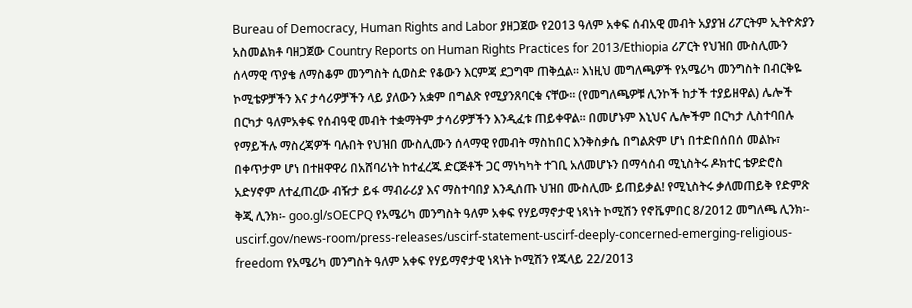Bureau of Democracy, Human Rights and Labor ያዘጋጀው የ2013 ዓለም አቀፍ ሰብአዊ መብት አያያዝ ሪፖርትም ኢትዮጵያን አስመልክቶ ባዘጋጀው Country Reports on Human Rights Practices for 2013/Ethiopia ሪፖርት የህዝበ ሙስሊሙን ሰላማዊ ጥያቄ ለማስቆም መንግስት ሲወስድ የቆውን እርምጃ ደጋግሞ ጠቅሷል፡፡ እነዚህ መግለጫዎች የአሜሪካ መንግስት በብርቅዬ ኮሚቴዎቻችን እና ታሳሪዎቻችን ላይ ያለውን አቋም በግልጽ የሚያንጸባርቁ ናቸው፡፡ (የመግለጫዎቹ ሊንኮች ከታች ተያይዘዋል) ሌሎች በርካታ ዓለምአቀፍ የሰብዓዊ መብት ተቋማትም ታሳሪዎቻችን እንዲፈቱ ጠይቀዋል፡፡ በመሆኑም እኒህና ሌሎችም በርካታ ሊስተባበሉ የማይችሉ ማስረጃዎች ባሉበት የህዝበ ሙስሊሙን ሰላማዊ የመብት ማስከበር እንቅስቃሴ በግልጽም ሆነ በተድበሰበሰ መልኩ፣ በቀጥታም ሆነ በተዘዋዋሪ በአሸባሪነት ከተፈረጁ ድርጅቶች ጋር ማነካካት ተገቢ አለመሆኑን በማሳሰብ ሚኒስትሩ ዶክተር ቴዎድሮስ አድሃኖም ለተፈጠረው ብዥታ ይፋ ማብራሪያ እና ማስተባበያ እንዲሰጡ ህዝበ ሙስሊሙ ይጠይቃል! የሚኒስትሩ ቃለመጠይቅ የድምጽ ቅጂ ሊንክ፡- goo.gl/sOECPQ የአሜሪካ መንግስት ዓለም አቀፍ የሃይማኖታዊ ነጻነት ኮሚሽን የኖቬምበር 8/2012 መግለጫ ሊንክ፡- uscirf.gov/news-room/press-releases/uscirf-statement-uscirf-deeply-concerned-emerging-religious-freedom የአሜሪካ መንግስት ዓለም አቀፍ የሃይማኖታዊ ነጻነት ኮሚሽን የጁላይ 22/2013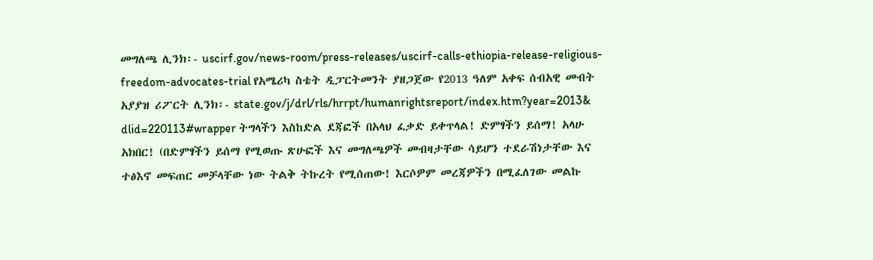መግለጫ ሊንክ፡- uscirf.gov/news-room/press-releases/uscirf-calls-ethiopia-release-religious-freedom-advocates-trial የአሜሪካ ስቴት ዲፓርትመንት ያዘጋጀው የ2013 ዓለም አቀፍ ሰብአዊ መብት አያያዝ ሪፖርት ሊንክ፡- state.gov/j/drl/rls/hrrpt/humanrightsreport/index.htm?year=2013& dlid=220113#wrapper ትግላችን እስከድል ደጃፎች በአላህ ፈቃድ ይቀጥላል! ድምፃችን ይሰማ! አላሁ አክበር! (በድምፃችን ይሰማ የሚወጡ ጽሁፎች እና መግለጫዎች መብዛታቸው ሳይሆን ተደራሽነታቸው እና ተፅእኖ መፍጠር መቻላቸው ነው ትልቅ ትኩረት የሚሰጠው! እርሶዎም መረጃዎችን በሚፈለገው መልኩ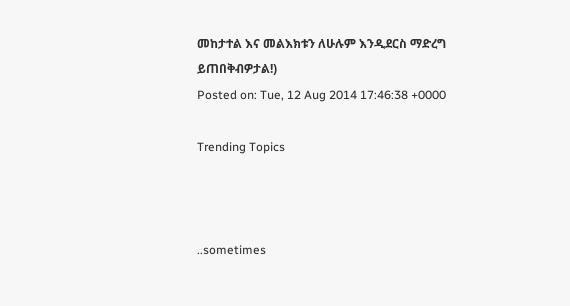መከታተል እና መልእክቱን ለሁሉም እንዲደርስ ማድረግ ይጠበቅብዎታል!)
Posted on: Tue, 12 Aug 2014 17:46:38 +0000

Trending Topics



..sometimes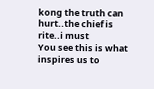kong the truth can hurt..the chief is rite..i must
You see this is what inspires us to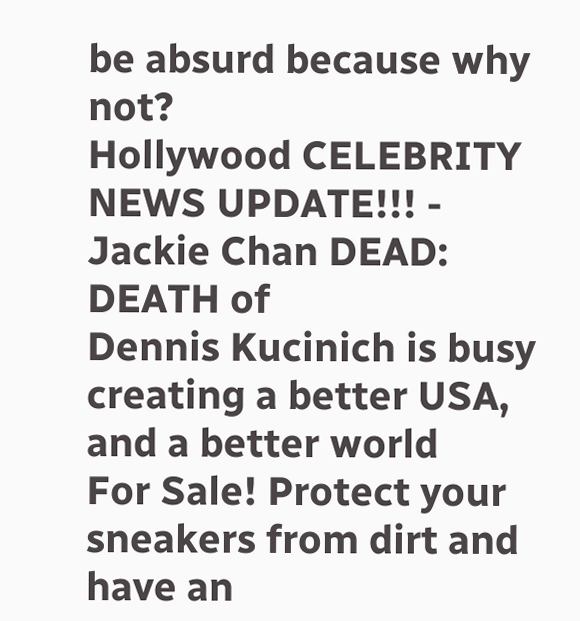be absurd because why not?
Hollywood CELEBRITY NEWS UPDATE!!! - Jackie Chan DEAD: DEATH of
Dennis Kucinich is busy creating a better USA, and a better world
For Sale! Protect your sneakers from dirt and have an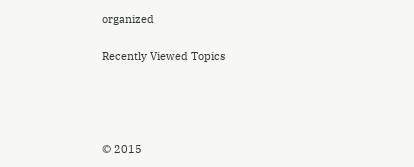organized

Recently Viewed Topics




© 2015